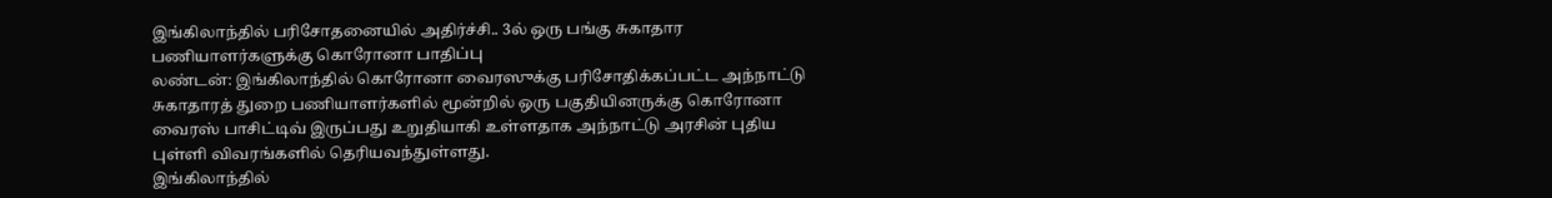இங்கிலாந்தில் பரிசோதனையில் அதிர்ச்சி.. 3ல் ஒரு பங்கு சுகாதார பணியாளர்களுக்கு கொரோனா பாதிப்பு
லண்டன்: இங்கிலாந்தில் கொரோனா வைரஸுக்கு பரிசோதிக்கப்பட்ட அந்நாட்டு சுகாதாரத் துறை பணியாளர்களில் மூன்றில் ஒரு பகுதியினருக்கு கொரோனா வைரஸ் பாசிட்டிவ் இருப்பது உறுதியாகி உள்ளதாக அந்நாட்டு அரசின் புதிய புள்ளி விவரங்களில் தெரியவந்துள்ளது.
இங்கிலாந்தில்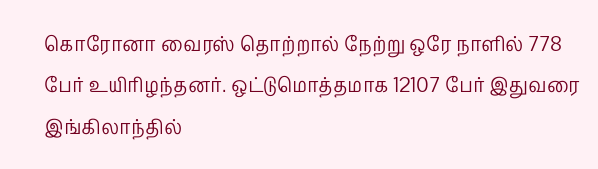கொரோனா வைரஸ் தொற்றால் நேற்று ஒரே நாளில் 778 பேர் உயிரிழந்தனர். ஒட்டுமொத்தமாக 12107 பேர் இதுவரை இங்கிலாந்தில்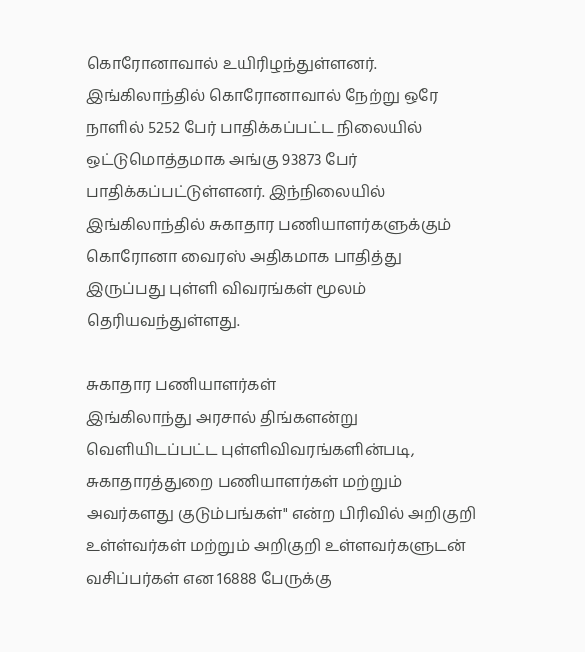கொரோனாவால் உயிரிழந்துள்ளனர்.
இங்கிலாந்தில் கொரோனாவால் நேற்று ஒரே நாளில் 5252 பேர் பாதிக்கப்பட்ட நிலையில் ஒட்டுமொத்தமாக அங்கு 93873 பேர் பாதிக்கப்பட்டுள்ளனர். இந்நிலையில் இங்கிலாந்தில் சுகாதார பணியாளர்களுக்கும் கொரோனா வைரஸ் அதிகமாக பாதித்து இருப்பது புள்ளி விவரங்கள் மூலம் தெரியவந்துள்ளது.

சுகாதார பணியாளர்கள்
இங்கிலாந்து அரசால் திங்களன்று வெளியிடப்பட்ட புள்ளிவிவரங்களின்படி, சுகாதாரத்துறை பணியாளர்கள் மற்றும் அவர்களது குடும்பங்கள்" என்ற பிரிவில் அறிகுறி உள்ள்வர்கள் மற்றும் அறிகுறி உள்ளவர்களுடன் வசிப்பர்கள் என 16888 பேருக்கு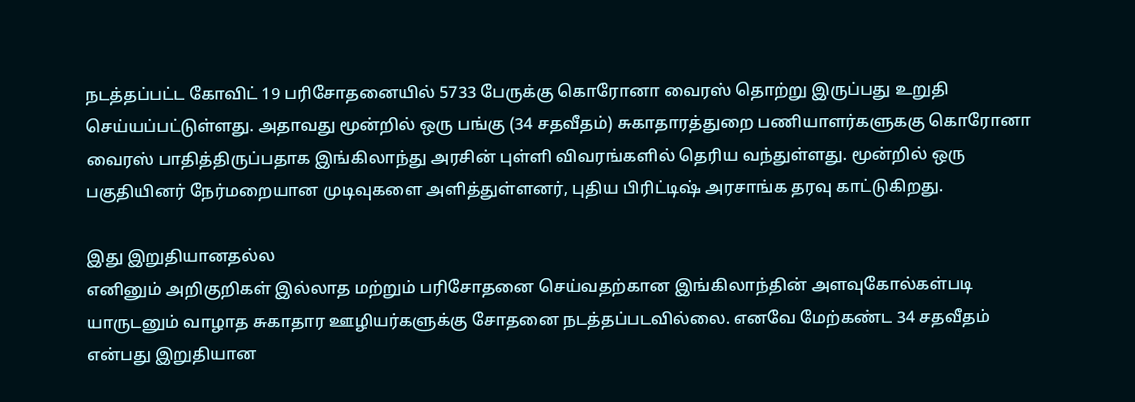நடத்தப்பட்ட கோவிட் 19 பரிசோதனையில் 5733 பேருக்கு கொரோனா வைரஸ் தொற்று இருப்பது உறுதி செய்யப்பட்டுள்ளது. அதாவது மூன்றில் ஒரு பங்கு (34 சதவீதம்) சுகாதாரத்துறை பணியாளர்களுககு கொரோனா வைரஸ் பாதித்திருப்பதாக இங்கிலாந்து அரசின் புள்ளி விவரங்களில் தெரிய வந்துள்ளது. மூன்றில் ஒரு பகுதியினர் நேர்மறையான முடிவுகளை அளித்துள்ளனர், புதிய பிரிட்டிஷ் அரசாங்க தரவு காட்டுகிறது.

இது இறுதியானதல்ல
எனினும் அறிகுறிகள் இல்லாத மற்றும் பரிசோதனை செய்வதற்கான இங்கிலாந்தின் அளவுகோல்கள்படி யாருடனும் வாழாத சுகாதார ஊழியர்களுக்கு சோதனை நடத்தப்படவில்லை. எனவே மேற்கண்ட 34 சதவீதம் என்பது இறுதியான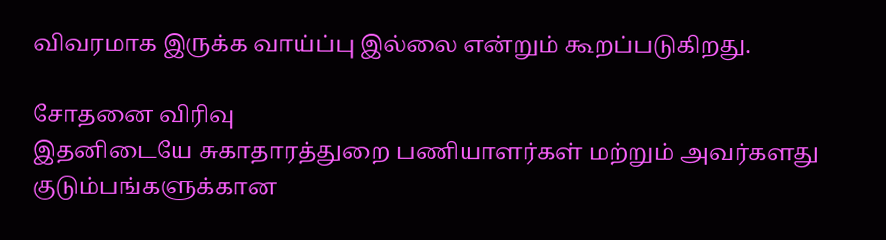விவரமாக இருக்க வாய்ப்பு இல்லை என்றும் கூறப்படுகிறது.

சோதனை விரிவு
இதனிடையே சுகாதாரத்துறை பணியாளர்கள் மற்றும் அவர்களது குடும்பங்களுக்கான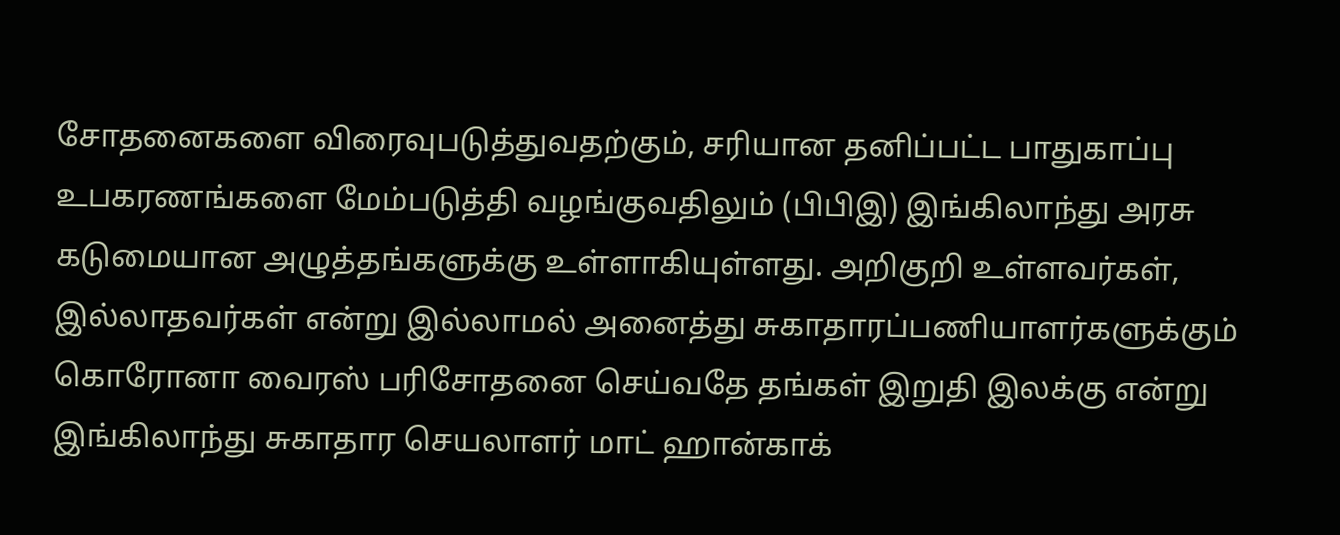சோதனைகளை விரைவுபடுத்துவதற்கும், சரியான தனிப்பட்ட பாதுகாப்பு உபகரணங்களை மேம்படுத்தி வழங்குவதிலும் (பிபிஇ) இங்கிலாந்து அரசு கடுமையான அழுத்தங்களுக்கு உள்ளாகியுள்ளது. அறிகுறி உள்ளவர்கள், இல்லாதவர்கள் என்று இல்லாமல் அனைத்து சுகாதாரப்பணியாளர்களுக்கும் கொரோனா வைரஸ் பரிசோதனை செய்வதே தங்கள் இறுதி இலக்கு என்று இங்கிலாந்து சுகாதார செயலாளர் மாட் ஹான்காக்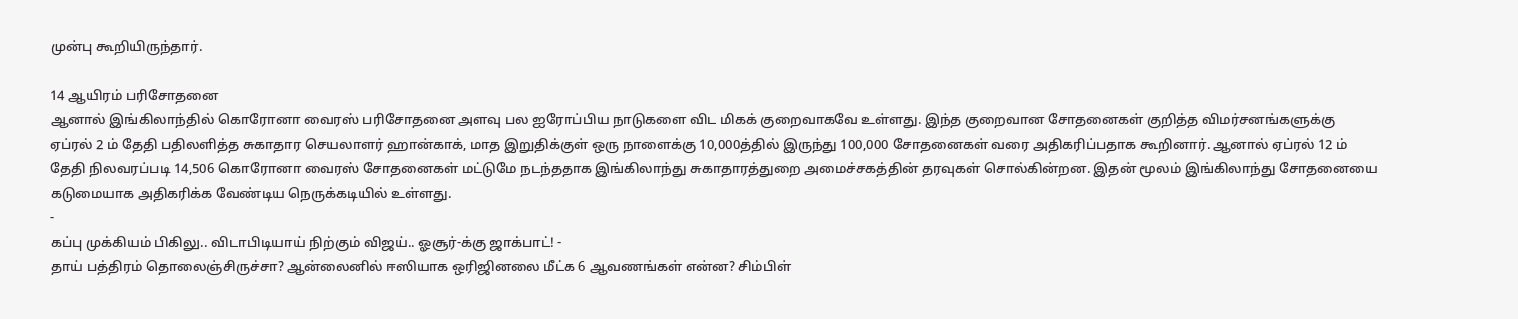முன்பு கூறியிருந்தார்.

14 ஆயிரம் பரிசோதனை
ஆனால் இங்கிலாந்தில் கொரோனா வைரஸ் பரிசோதனை அளவு பல ஐரோப்பிய நாடுகளை விட மிகக் குறைவாகவே உள்ளது. இந்த குறைவான சோதனைகள் குறித்த விமர்சனங்களுக்கு ஏப்ரல் 2 ம் தேதி பதிலளித்த சுகாதார செயலாளர் ஹான்காக், மாத இறுதிக்குள் ஒரு நாளைக்கு 10,000த்தில் இருந்து 100,000 சோதனைகள் வரை அதிகரிப்பதாக கூறினார். ஆனால் ஏப்ரல் 12 ம் தேதி நிலவரப்படி 14,506 கொரோனா வைரஸ் சோதனைகள் மட்டுமே நடந்ததாக இங்கிலாந்து சுகாதாரத்துறை அமைச்சகத்தின் தரவுகள் சொல்கின்றன. இதன் மூலம் இங்கிலாந்து சோதனையை கடுமையாக அதிகரிக்க வேண்டிய நெருக்கடியில் உள்ளது.
-
கப்பு முக்கியம் பிகிலு.. விடாபிடியாய் நிற்கும் விஜய்.. ஓசூர்-க்கு ஜாக்பாட்! -
தாய் பத்திரம் தொலைஞ்சிருச்சா? ஆன்லைனில் ஈஸியாக ஒரிஜினலை மீட்க 6 ஆவணங்கள் என்ன? சிம்பிள்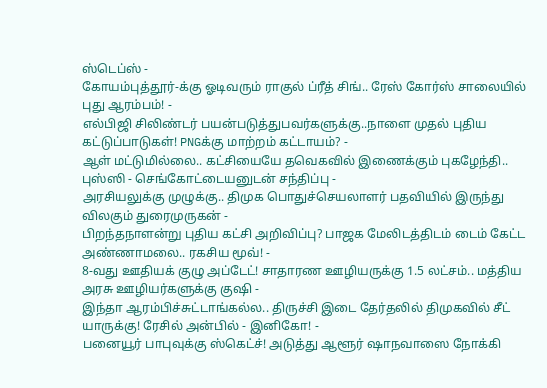ஸ்டெப்ஸ் -
கோயம்புத்தூர்-க்கு ஓடிவரும் ராகுல் ப்ரீத் சிங்.. ரேஸ் கோர்ஸ் சாலையில் புது ஆரம்பம்! -
எல்பிஜி சிலிண்டர் பயன்படுத்துபவர்களுக்கு..நாளை முதல் புதிய கட்டுப்பாடுகள்! PNGக்கு மாற்றம் கட்டாயம்? -
ஆள் மட்டுமில்லை.. கட்சியையே தவெகவில் இணைக்கும் புகழேந்தி.. புஸ்ஸி - செங்கோட்டையனுடன் சந்திப்பு -
அரசியலுக்கு முழுக்கு.. திமுக பொதுச்செயலாளர் பதவியில் இருந்து விலகும் துரைமுருகன் -
பிறந்தநாளன்று புதிய கட்சி அறிவிப்பு? பாஜக மேலிடத்திடம் டைம் கேட்ட அண்ணாமலை.. ரகசிய மூவ்! -
8-வது ஊதியக் குழு அப்டேட்! சாதாரண ஊழியருக்கு 1.5 லட்சம்.. மத்திய அரசு ஊழியர்களுக்கு குஷி -
இந்தா ஆரம்பிச்சுட்டாங்கல்ல.. திருச்சி இடை தேர்தலில் திமுகவில் சீட் யாருக்கு! ரேசில் அன்பில் - இனிகோ! -
பனையூர் பாபுவுக்கு ஸ்கெட்ச்! அடுத்து ஆளூர் ஷாநவாஸை நோக்கி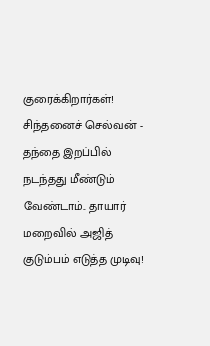குரைக்கிறார்கள்! சிந்தனைச் செல்வன் -
தந்தை இறப்பில் நடந்தது மீண்டும் வேண்டாம்.. தாயார் மறைவில் அஜித் குடும்பம் எடுத்த முடிவு!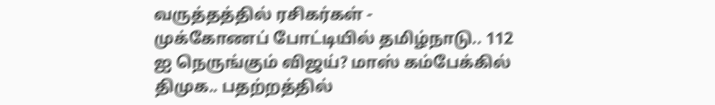வருத்தத்தில் ரசிகர்கள் -
முக்கோணப் போட்டியில் தமிழ்நாடு.. 112 ஐ நெருங்கும் விஜய்? மாஸ் கம்பேக்கில் திமுக.. பதற்றத்தில்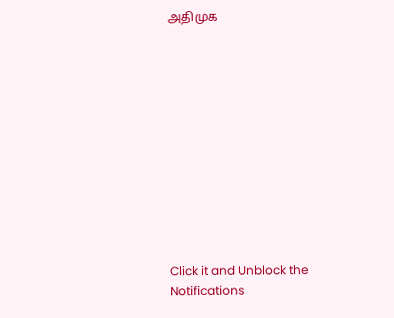அதிமுக












Click it and Unblock the Notifications